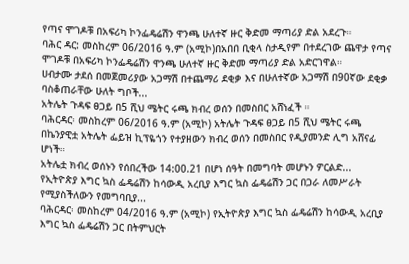የጣና ሞገዶቹ በአፍሪካ ኮንፌዴሬሽን ዋንጫ ሁለተኛ ዙር ቅድመ ማጣሪያ ድል አደረጉ።
ባሕር ዳር: መስከረም 06/2016 ዓ.ም (አሚኮ)በአበበ ቢቂላ ስታዲየም በተደረገው ጨዋታ የጣና ሞገዶቹ በአፍሪካ ኮንፌዴሬሽን ዋንጫ ሁለተኛ ዙር ቅድመ ማጣሪያ ድል አድርገዋል።
ሀብታሙ ታደሰ በመጀመሪያው አጋማሽ በተጨማሪ ደቂቃ እና በሁለተኛው አጋማሽ በ90ኛው ደቂቃ ባስቆጠራቸው ሁለት ግቦች...
አትሌት ጉዳፍ ፀጋይ በ5 ሺህ ሜትር ሩጫ ክብረ ወሰን በመስበር አሸነፈች ።
ባሕርዳር፡ መስከረም 06/2016 ዓ.ም (አሚኮ) አትሌት ጉዳፍ ፀጋይ በ5 ሺህ ሜትር ሩጫ በኬንያዊቷ አትሌት ፌይዝ ኪፕዬጎን የተያዘውን ክብረ ወሰን በመስበር የዲያመንድ ሊግ አሸናፊ ሆነች።
አትሌቷ ክብረ ወሰኑን የሰበረችው 14:00.21 በሆነ ሰዓት በመግባት መሆኑን ዎርልድ...
የኢትዮጵያ እግር ኳስ ፌዴሬሽን ከሳውዲ አረቢያ እግር ኳስ ፌዴሬሽን ጋር በጋራ ለመሥራት የሚያስችለውን የመግባቢያ...
ባሕርዳር፡ መስከረም 04/2016 ዓ.ም (አሚኮ) የኢትዮጵያ እግር ኳስ ፌዴሬሽን ከሳውዲ አረቢያ እግር ኳስ ፌዴሬሽን ጋር በትምህርት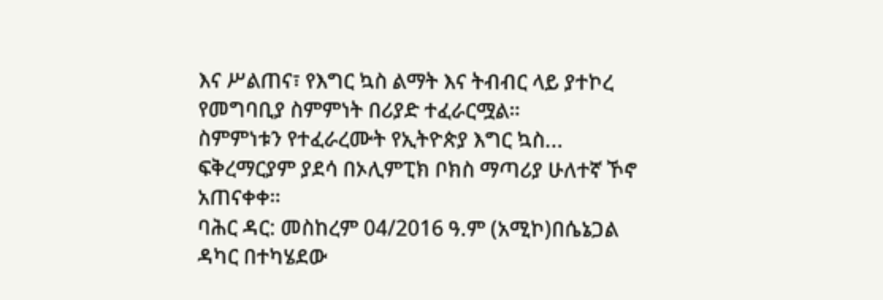እና ሥልጠና፣ የእግር ኳስ ልማት እና ትብብር ላይ ያተኮረ የመግባቢያ ስምምነት በሪያድ ተፈራርሟል።
ስምምነቱን የተፈራረሙት የኢትዮጵያ እግር ኳስ...
ፍቅረማርያም ያደሳ በኦሊምፒክ ቦክስ ማጣሪያ ሁለተኛ ኾኖ አጠናቀቀ።
ባሕር ዳር: መስከረም 04/2016 ዓ.ም (አሚኮ)በሴኔጋል ዳካር በተካሄደው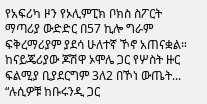የአፍሪካ ዞን የኦሊምፒክ ቦክስ ስፖርት ማጣሪያ ውድድር በ57 ኪሎ ግራም ፍቅረማሪያም ያደሳ ሁለተኛ ኾኖ አጠናቋል።
ከናይጄሪያው ጆሽዋ ኦሞሌ ጋር የሦስት ዙር ፍልሚያ ቢያደርግም 3ለ2 በኾነ ውጤት...
“ሉሲዎቹ ከቡሩንዲ ጋር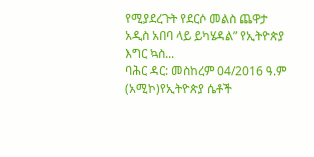የሚያደረጉት የደርሶ መልስ ጨዋታ አዲስ አበባ ላይ ይካሄዳል” የኢትዮጵያ እግር ኳስ...
ባሕር ዳር: መስከረም 04/2016 ዓ.ም (አሚኮ)የኢትዮጵያ ሴቶች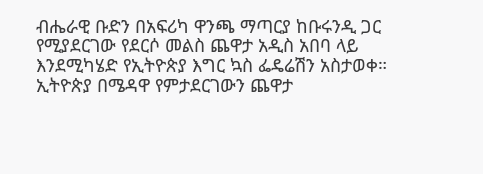ብሔራዊ ቡድን በአፍሪካ ዋንጫ ማጣርያ ከቡሩንዲ ጋር የሚያደርገው የደርሶ መልስ ጨዋታ አዲስ አበባ ላይ እንደሚካሄድ የኢትዮጵያ እግር ኳስ ፌዴሬሽን አስታወቀ።
ኢትዮጵያ በሜዳዋ የምታደርገውን ጨዋታ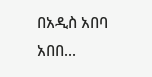በአዲስ አበባ አበበ...